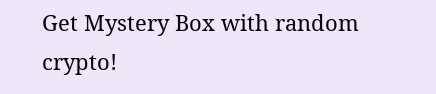Get Mystery Box with random crypto!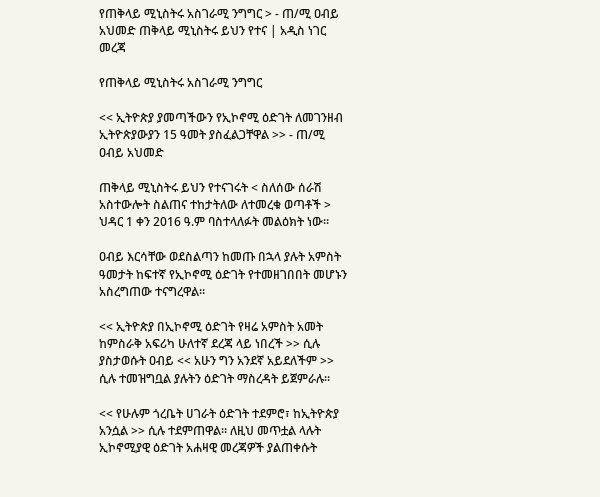የጠቅላይ ሚኒስትሩ አስገራሚ ንግግር > - ጠ/ሚ ዐብይ አህመድ ጠቅላይ ሚኒስትሩ ይህን የተና | አዲስ ነገር መረጃ

የጠቅላይ ሚኒስትሩ አስገራሚ ንግግር

<< ኢትዮጵያ ያመጣችውን የኢኮኖሚ ዕድገት ለመገንዘብ ኢትዮጵያውያን 15 ዓመት ያስፈልጋቸዋል >> - ጠ/ሚ ዐብይ አህመድ

ጠቅላይ ሚኒስትሩ ይህን የተናገሩት < ስለሰው ሰራሽ አስተውሎት ስልጠና ተከታትለው ለተመረቁ ወጣቶች > ህዳር 1 ቀን 2016 ዓ.ም ባስተላለፉት መልዕክት ነው።

ዐብይ እርሳቸው ወደስልጣን ከመጡ በኋላ ያሉት አምስት ዓመታት ከፍተኛ የኢኮኖሚ ዕድገት የተመዘገበበት መሆኑን አስረግጠው ተናግረዋል።

<< ኢትዮጵያ በኢኮኖሚ ዕድገት የዛሬ አምስት አመት ከምስራቅ አፍሪካ ሁለተኛ ደረጃ ላይ ነበረች >> ሲሉ ያስታወሱት ዐብይ << አሁን ግን አንደኛ አይደለችም >> ሲሉ ተመዝግቧል ያሉትን ዕድገት ማስረዳት ይጀምራሉ።

<< የሁሉም ጎረቤት ሀገራት ዕድገት ተደምሮ፣ ከኢትዮጵያ አንሷል >> ሲሉ ተደምጠዋል። ለዚህ መጥቷል ላሉት ኢኮኖሚያዊ ዕድገት አሐዛዊ መረጃዎች ያልጠቀሱት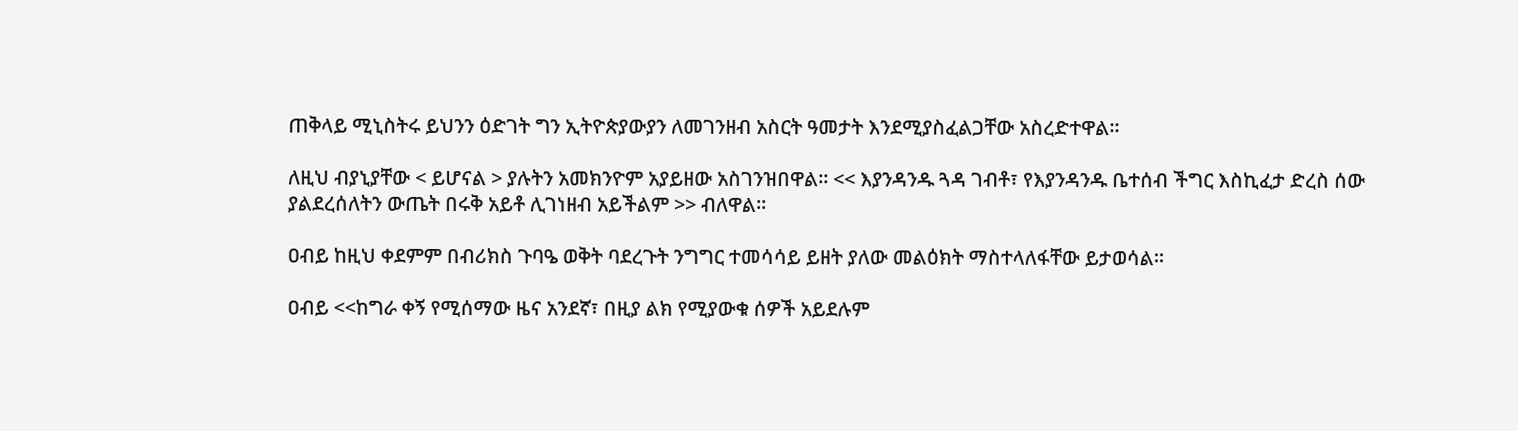ጠቅላይ ሚኒስትሩ ይህንን ዕድገት ግን ኢትዮጵያውያን ለመገንዘብ አስርት ዓመታት እንደሚያስፈልጋቸው አስረድተዋል።

ለዚህ ብያኒያቸው < ይሆናል > ያሉትን አመክንዮም አያይዘው አስገንዝበዋል። << እያንዳንዱ ጓዳ ገብቶ፣ የእያንዳንዱ ቤተሰብ ችግር እስኪፈታ ድረስ ሰው ያልደረሰለትን ውጤት በሩቅ አይቶ ሊገነዘብ አይችልም >> ብለዋል።

ዐብይ ከዚህ ቀደምም በብሪክስ ጉባዔ ወቅት ባደረጉት ንግግር ተመሳሳይ ይዘት ያለው መልዕክት ማስተላለፋቸው ይታወሳል።

ዐብይ <<ከግራ ቀኝ የሚሰማው ዜና አንደኛ፣ በዚያ ልክ የሚያውቁ ሰዎች አይደሉም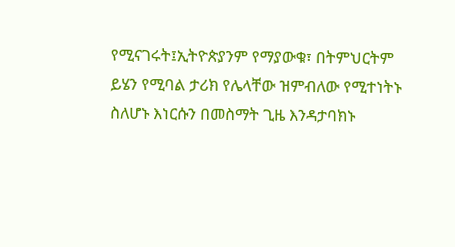የሚናገሩት፤ኢትዮጵያንም የማያውቁ፣ በትምህርትም ይሄን የሚባል ታሪክ የሌላቸው ዝምብለው የሚተነትኑ ስለሆኑ እነርሱን በመስማት ጊዜ እንዳታባክኑ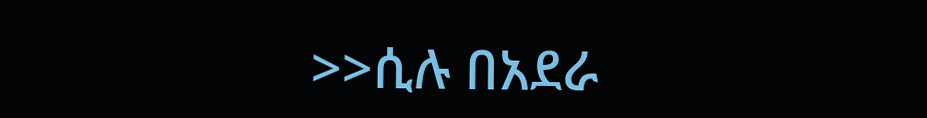>>ሲሉ በአደራ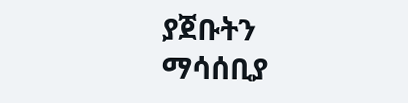ያጀቡትን ማሳሰቢያ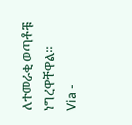ለተመራቂ ወጣቶቹ ነግረዋቸዋል።
Via -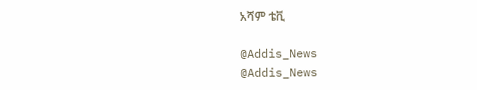አሻም ቴቪ

@Addis_News
@Addis_News